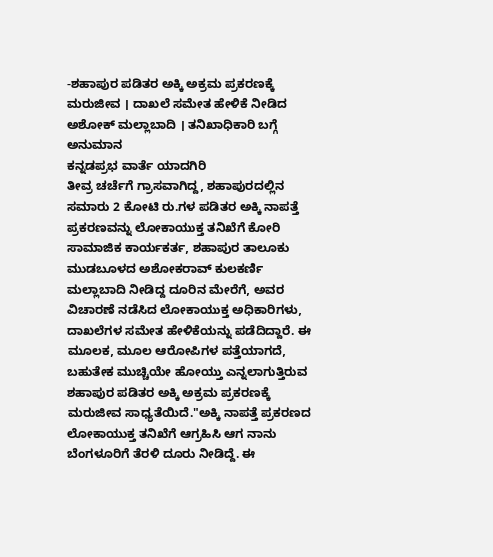-ಶಹಾಪುರ ಪಡಿತರ ಅಕ್ಕಿ ಅಕ್ರಮ ಪ್ರಕರಣಕ್ಕೆ ಮರುಜೀವ । ದಾಖಲೆ ಸಮೇತ ಹೇಳಿಕೆ ನೀಡಿದ ಅಶೋಕ್ ಮಲ್ಲಾಬಾದಿ । ತನಿಖಾಧಿಕಾರಿ ಬಗ್ಗೆ ಅನುಮಾನ
ಕನ್ನಡಪ್ರಭ ವಾರ್ತೆ ಯಾದಗಿರಿ
ತೀವ್ರ ಚರ್ಚೆಗೆ ಗ್ರಾಸವಾಗಿದ್ದ, ಶಹಾಪುರದಲ್ಲಿನ ಸಮಾರು 2 ಕೋಟಿ ರು.ಗಳ ಪಡಿತರ ಅಕ್ಕಿ ನಾಪತ್ತೆ ಪ್ರಕರಣವನ್ನು ಲೋಕಾಯುಕ್ತ ತನಿಖೆಗೆ ಕೋರಿ ಸಾಮಾಜಿಕ ಕಾರ್ಯಕರ್ತ, ಶಹಾಪುರ ತಾಲೂಕು ಮುಡಬೂಳದ ಅಶೋಕರಾವ್ ಕುಲಕರ್ಣಿ ಮಲ್ಲಾಬಾದಿ ನೀಡಿದ್ದ ದೂರಿನ ಮೇರೆಗೆ, ಅವರ ವಿಚಾರಣೆ ನಡೆಸಿದ ಲೋಕಾಯುಕ್ತ ಅಧಿಕಾರಿಗಳು, ದಾಖಲೆಗಳ ಸಮೇತ ಹೇಳಿಕೆಯನ್ನು ಪಡೆದಿದ್ದಾರೆ. ಈ ಮೂಲಕ, ಮೂಲ ಆರೋಪಿಗಳ ಪತ್ತೆಯಾಗದೆ, ಬಹುತೇಕ ಮುಚ್ಚಿಯೇ ಹೋಯ್ತು ಎನ್ನಲಾಗುತ್ತಿರುವ ಶಹಾಪುರ ಪಡಿತರ ಅಕ್ಕಿ ಅಕ್ರಮ ಪ್ರಕರಣಕ್ಕೆ ಮರುಜೀವ ಸಾಧ್ಯತೆಯಿದೆ."ಅಕ್ಕಿ ನಾಪತ್ತೆ ಪ್ರಕರಣದ ಲೋಕಾಯುಕ್ತ ತನಿಖೆಗೆ ಆಗ್ರಹಿಸಿ ಆಗ ನಾನು ಬೆಂಗಳೂರಿಗೆ ತೆರಳಿ ದೂರು ನೀಡಿದ್ದೆ. ಈ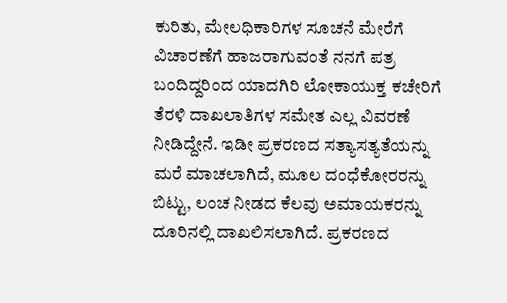ಕುರಿತು, ಮೇಲಧಿಕಾರಿಗಳ ಸೂಚನೆ ಮೇರೆಗೆ ವಿಚಾರಣೆಗೆ ಹಾಜರಾಗುವಂತೆ ನನಗೆ ಪತ್ರ ಬಂದಿದ್ದರಿಂದ ಯಾದಗಿರಿ ಲೋಕಾಯುಕ್ತ ಕಚೇರಿಗೆ ತೆರಳಿ ದಾಖಲಾತಿಗಳ ಸಮೇತ ಎಲ್ಲ ವಿವರಣೆ ನೀಡಿದ್ದೇನೆ. ಇಡೀ ಪ್ರಕರಣದ ಸತ್ಯಾಸತ್ಯತೆಯನ್ನು ಮರೆ ಮಾಚಲಾಗಿದೆ, ಮೂಲ ದಂಧೆಕೋರರನ್ನು ಬಿಟ್ಟು, ಲಂಚ ನೀಡದ ಕೆಲವು ಅಮಾಯಕರನ್ನು ದೂರಿನಲ್ಲಿ ದಾಖಲಿಸಲಾಗಿದೆ. ಪ್ರಕರಣದ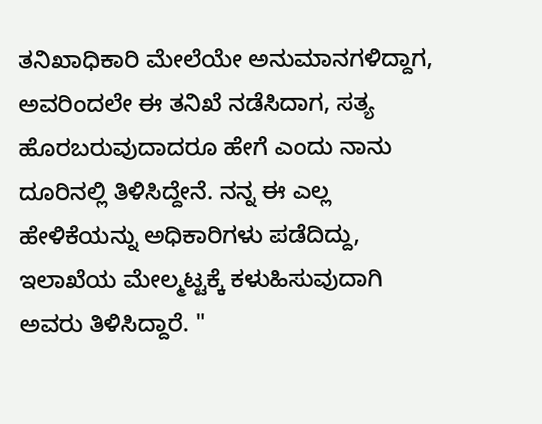ತನಿಖಾಧಿಕಾರಿ ಮೇಲೆಯೇ ಅನುಮಾನಗಳಿದ್ದಾಗ, ಅವರಿಂದಲೇ ಈ ತನಿಖೆ ನಡೆಸಿದಾಗ, ಸತ್ಯ ಹೊರಬರುವುದಾದರೂ ಹೇಗೆ ಎಂದು ನಾನು ದೂರಿನಲ್ಲಿ ತಿಳಿಸಿದ್ದೇನೆ. ನನ್ನ ಈ ಎಲ್ಲ ಹೇಳಿಕೆಯನ್ನು ಅಧಿಕಾರಿಗಳು ಪಡೆದಿದ್ದು, ಇಲಾಖೆಯ ಮೇಲ್ಮಟ್ಟಕ್ಕೆ ಕಳುಹಿಸುವುದಾಗಿ ಅವರು ತಿಳಿಸಿದ್ದಾರೆ. "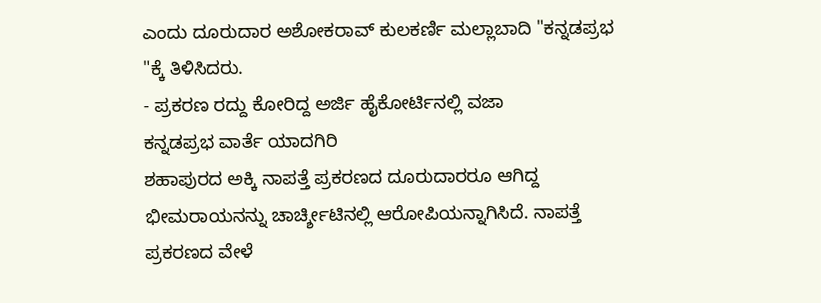ಎಂದು ದೂರುದಾರ ಅಶೋಕರಾವ್ ಕುಲಕರ್ಣಿ ಮಲ್ಲಾಬಾದಿ "ಕನ್ನಡಪ್ರಭ "ಕ್ಕೆ ತಿಳಿಸಿದರು.
- ಪ್ರಕರಣ ರದ್ದು ಕೋರಿದ್ದ ಅರ್ಜಿ ಹೈಕೋರ್ಟಿನಲ್ಲಿ ವಜಾ
ಕನ್ನಡಪ್ರಭ ವಾರ್ತೆ ಯಾದಗಿರಿ
ಶಹಾಪುರದ ಅಕ್ಕಿ ನಾಪತ್ತೆ ಪ್ರಕರಣದ ದೂರುದಾರರೂ ಆಗಿದ್ದ ಭೀಮರಾಯನನ್ನು ಚಾರ್ಚ್ಶೀಟಿನಲ್ಲಿ ಆರೋಪಿಯನ್ನಾಗಿಸಿದೆ. ನಾಪತ್ತೆ ಪ್ರಕರಣದ ವೇಳೆ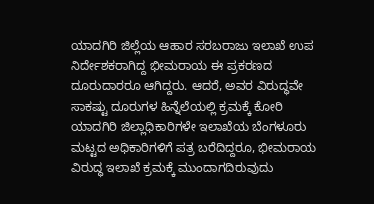ಯಾದಗಿರಿ ಜಿಲ್ಲೆಯ ಆಹಾರ ಸರಬರಾಜು ಇಲಾಖೆ ಉಪ ನಿರ್ದೇಶಕರಾಗಿದ್ದ ಭೀಮರಾಯ ಈ ಪ್ರಕರಣದ ದೂರುದಾರರೂ ಆಗಿದ್ದರು. ಆದರೆ, ಅವರ ವಿರುದ್ಧವೇ ಸಾಕಷ್ಟು ದೂರುಗಳ ಹಿನ್ನೆಲೆಯಲ್ಲಿ ಕ್ರಮಕ್ಕೆ ಕೋರಿ ಯಾದಗಿರಿ ಜಿಲ್ಲಾಧಿಕಾರಿಗಳೇ ಇಲಾಖೆಯ ಬೆಂಗಳೂರು ಮಟ್ಟದ ಅಧಿಕಾರಿಗಳಿಗೆ ಪತ್ರ ಬರೆದಿದ್ದರೂ, ಭೀಮರಾಯ ವಿರುದ್ಧ ಇಲಾಖೆ ಕ್ರಮಕ್ಕೆ ಮುಂದಾಗದಿರುವುದು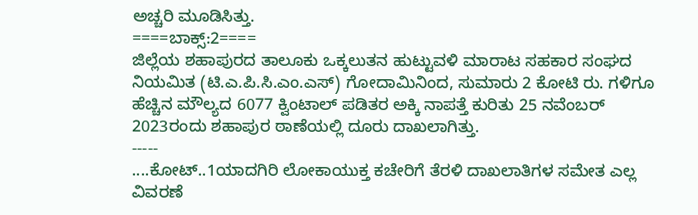ಅಚ್ಚರಿ ಮೂಡಿಸಿತ್ತು.
====ಬಾಕ್ಸ್:2====
ಜಿಲ್ಲೆಯ ಶಹಾಪುರದ ತಾಲೂಕು ಒಕ್ಕಲುತನ ಹುಟ್ಟುವಳಿ ಮಾರಾಟ ಸಹಕಾರ ಸಂಘದ ನಿಯಮಿತ (ಟಿ.ಎ.ಪಿ.ಸಿ.ಎಂ.ಎಸ್) ಗೋದಾಮಿನಿಂದ, ಸುಮಾರು 2 ಕೋಟಿ ರು. ಗಳಿಗೂ ಹೆಚ್ಚಿನ ಮೌಲ್ಯದ 6077 ಕ್ವಿಂಟಾಲ್ ಪಡಿತರ ಅಕ್ಕಿ ನಾಪತ್ತೆ ಕುರಿತು 25 ನವೆಂಬರ್ 2023ರಂದು ಶಹಾಪುರ ಠಾಣೆಯಲ್ಲಿ ದೂರು ದಾಖಲಾಗಿತ್ತು.
-----
....ಕೋಟ್..1ಯಾದಗಿರಿ ಲೋಕಾಯುಕ್ತ ಕಚೇರಿಗೆ ತೆರಳಿ ದಾಖಲಾತಿಗಳ ಸಮೇತ ಎಲ್ಲ ವಿವರಣೆ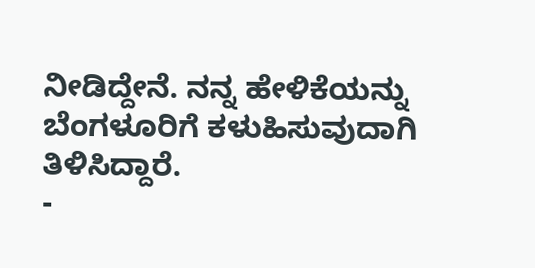ನೀಡಿದ್ದೇನೆ. ನನ್ನ ಹೇಳಿಕೆಯನ್ನು ಬೆಂಗಳೂರಿಗೆ ಕಳುಹಿಸುವುದಾಗಿ ತಿಳಿಸಿದ್ದಾರೆ.
-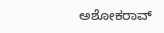ಅಶೋಕರಾವ್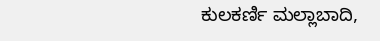ಕುಲಕರ್ಣಿ ಮಲ್ಲಾಬಾದಿ,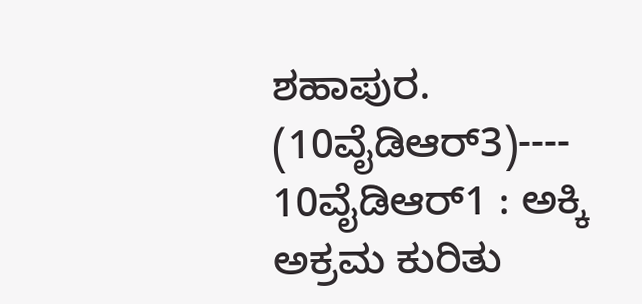ಶಹಾಪುರ. (10ವೈಡಿಆರ್3)----
10ವೈಡಿಆರ್1 : ಅಕ್ಕಿ ಅಕ್ರಮ ಕುರಿತು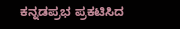ಕನ್ನಡಪ್ರಭ ಪ್ರಕಟಿಸಿದ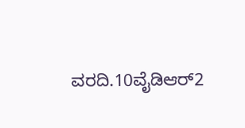ವರದಿ.10ವೈಡಿಆರ್2